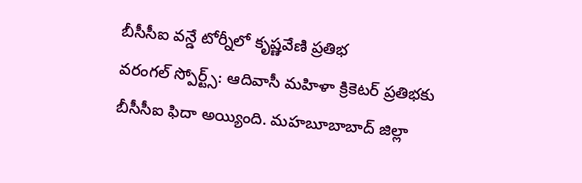బీసీసీఐ వన్డే టోర్నీలో కృష్ణవేణి ప్రతిభ
వరంగల్ స్పోర్ట్స్: ఆదివాసీ మహిళా క్రికెటర్ ప్రతిభకు బీసీసీఐ ఫిదా అయ్యింది. మహబూబాబాద్ జిల్లా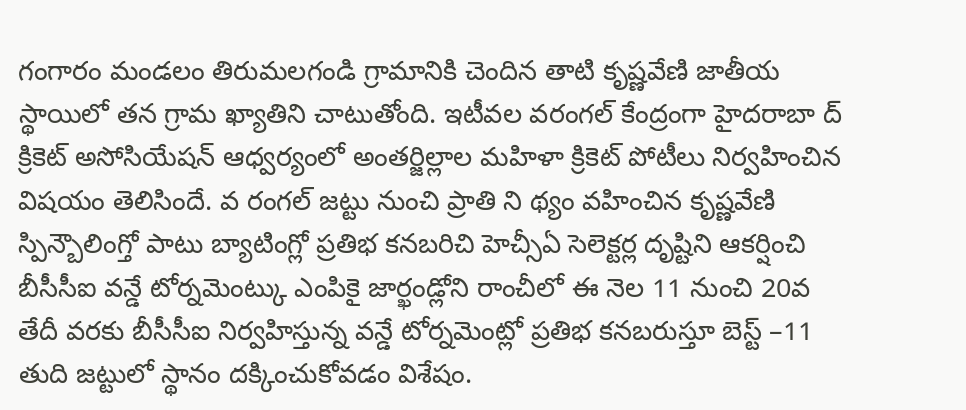గంగారం మండలం తిరుమలగండి గ్రామానికి చెందిన తాటి కృష్ణవేణి జాతీయ స్థాయిలో తన గ్రామ ఖ్యాతిని చాటుతోంది. ఇటీవల వరంగల్ కేంద్రంగా హైదరాబా ద్ క్రికెట్ అసోసియేషన్ ఆధ్వర్యంలో అంతర్జిల్లాల మహిళా క్రికెట్ పోటీలు నిర్వహించిన విషయం తెలిసిందే. వ రంగల్ జట్టు నుంచి ప్రాతి ని థ్యం వహించిన కృష్ణవేణి స్పిన్బౌలింగ్తో పాటు బ్యాటింగ్లో ప్రతిభ కనబరిచి హెచ్సీఏ సెలెక్టర్ల దృష్టిని ఆకర్షించి బీసీసీఐ వన్డే టోర్నమెంట్కు ఎంపికై జార్ఖండ్లోని రాంచీలో ఈ నెల 11 నుంచి 20వ తేదీ వరకు బీసీసీఐ నిర్వహిస్తున్న వన్డే టోర్నమెంట్లో ప్రతిభ కనబరుస్తూ బెస్ట్ –11 తుది జట్టులో స్థానం దక్కించుకోవడం విశేషం.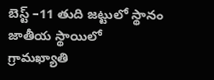బెస్ట్ –11 తుది జట్టులో స్థానం
జాతీయ స్థాయిలో గ్రామఖ్యాతి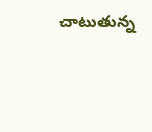చాటుతున్న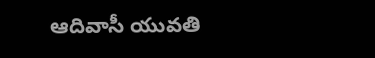ఆదివాసీ యువతి